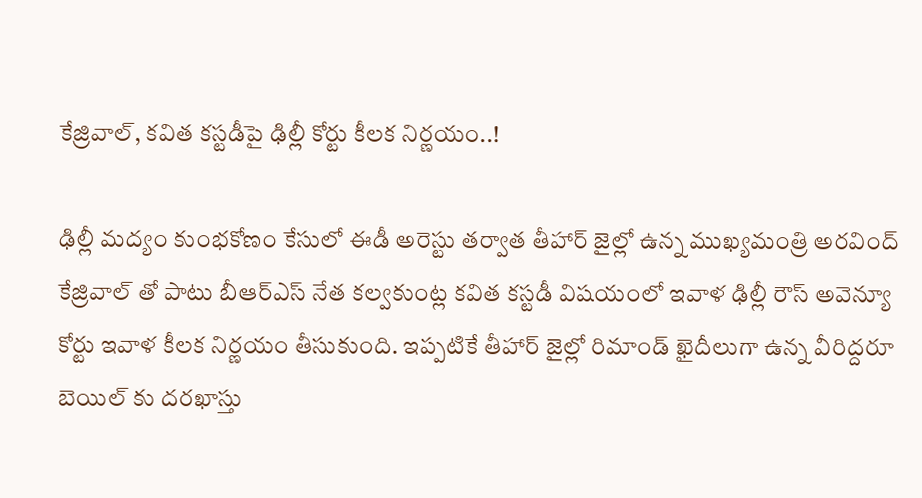కేజ్రివాల్, కవిత కస్టడీపై ఢిల్లీ కోర్టు కీలక నిర్ణయం..!

ఢిల్లీ మద్యం కుంభకోణం కేసులో ఈడీ అరెస్టు తర్వాత తీహార్ జైల్లో ఉన్న ముఖ్యమంత్రి అరవింద్ కేజ్రివాల్ తో పాటు బీఆర్ఎస్ నేత కల్వకుంట్ల కవిత కస్టడీ విషయంలో ఇవాళ ఢిల్లీ రౌస్ అవెన్యూ కోర్టు ఇవాళ కీలక నిర్ణయం తీసుకుంది. ఇప్పటికే తీహార్ జైల్లో రిమాండ్ ఖైదీలుగా ఉన్న వీరిద్దరూ బెయిల్ కు దరఖాస్తు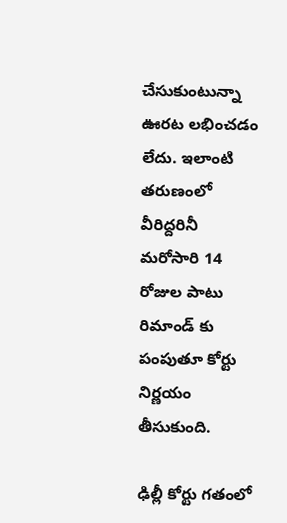చేసుకుంటున్నా ఊరట లభించడం లేదు. ఇలాంటి తరుణంలో వీరిద్దరినీ మరోసారి 14 రోజుల పాటు రిమాండ్ కు పంపుతూ కోర్టు నిర్ణయం తీసుకుంది.

ఢిల్లీ కోర్టు గతంలో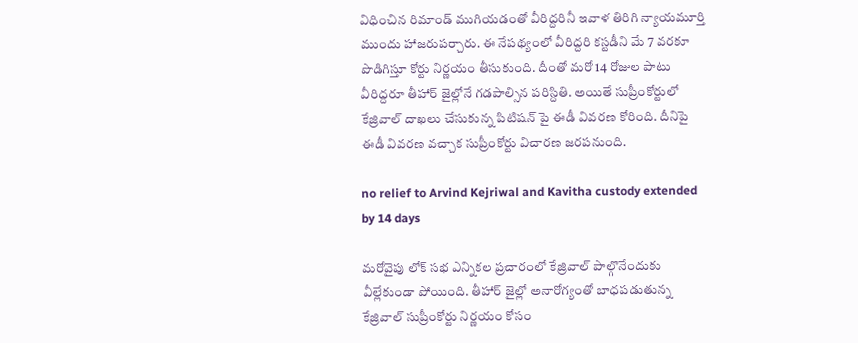విధించిన రిమాండ్ ముగియడంతో వీరిద్దరినీ ఇవాళ తిరిగి న్యాయమూర్తి ముందు హాజరుపర్చారు. ఈ నేపథ్యంలో వీరిద్దరి కస్టడీని మే 7 వరకూ పొడిగిస్తూ కోర్టు నిర్ణయం తీసుకుంది. దీంతో మరో 14 రోజుల పాటు వీరిద్దరూ తీహార్ జైల్లోనే గడపాల్సిన పరిస్దితి. అయితే సుప్రీంకోర్టులో కేజ్రివాల్ దాఖలు చేసుకున్న పిటిషన్ పై ఈడీ వివరణ కోరింది. దీనిపై ఈడీ వివరణ వచ్చాక సుప్రీంకోర్టు విచారణ జరపనుంది.

no relief to Arvind Kejriwal and Kavitha custody extended by 14 days

మరోవైపు లోక్ సభ ఎన్నికల ప్రచారంలో కేజ్రివాల్ పాల్గొనేందుకు వీల్లేకుండా పోయింది. తీహార్ జైల్లో అనారోగ్యంతో బాధపడుతున్న కేజ్రివాల్ సుప్రీంకోర్టు నిర్ణయం కోసం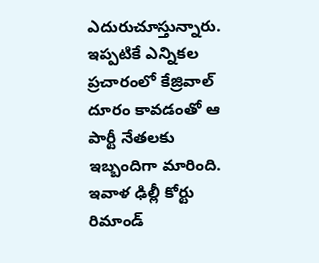ఎదురుచూస్తున్నారు. ఇప్పటికే ఎన్నికల ప్రచారంలో కేజ్రివాల్ దూరం కావడంతో ఆ పార్టీ నేతలకు ఇబ్బందిగా మారింది. ఇవాళ ఢిల్లీ కోర్టు రిమాండ్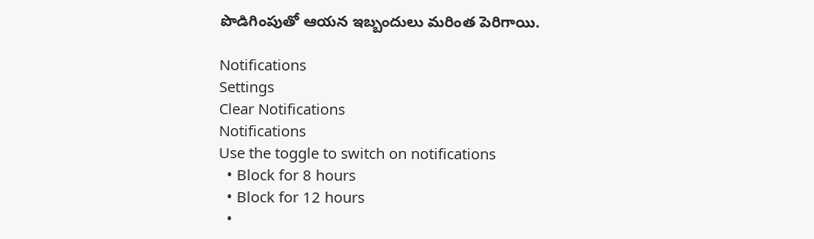పొడిగింపుతో ఆయన ఇబ్బందులు మరింత పెరిగాయి.

Notifications
Settings
Clear Notifications
Notifications
Use the toggle to switch on notifications
  • Block for 8 hours
  • Block for 12 hours
  •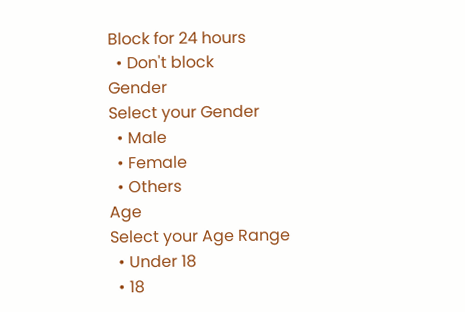Block for 24 hours
  • Don't block
Gender
Select your Gender
  • Male
  • Female
  • Others
Age
Select your Age Range
  • Under 18
  • 18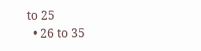to 25
  • 26 to 35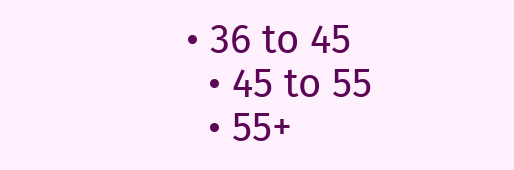• 36 to 45
  • 45 to 55
  • 55+